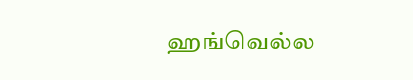ஹங்வெல்ல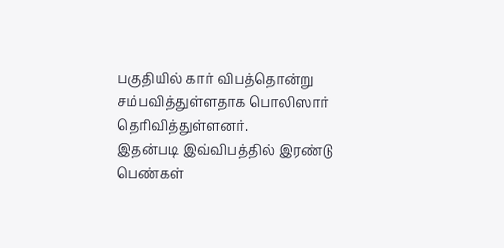பகுதியில் கார் விபத்தொன்று சம்பவித்துள்ளதாக பொலிஸார் தெரிவித்துள்ளனர்.
இதன்படி இவ்விபத்தில் இரண்டு பெண்கள்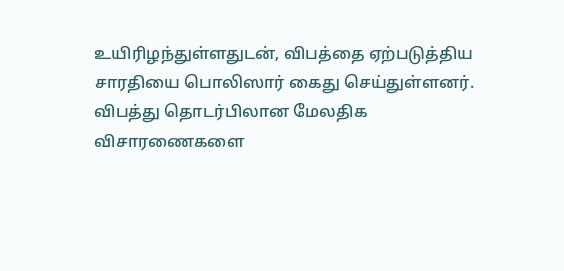உயிரிழந்துள்ளதுடன், விபத்தை ஏற்படுத்திய சாரதியை பொலிஸார் கைது செய்துள்ளனர்.
விபத்து தொடர்பிலான மேலதிக விசாரணைகளை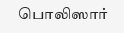பொலிஸார்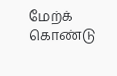மேற்க் கொண்டு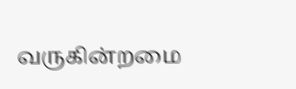வருகின்றமை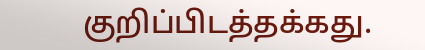குறிப்பிடத்தக்கது.